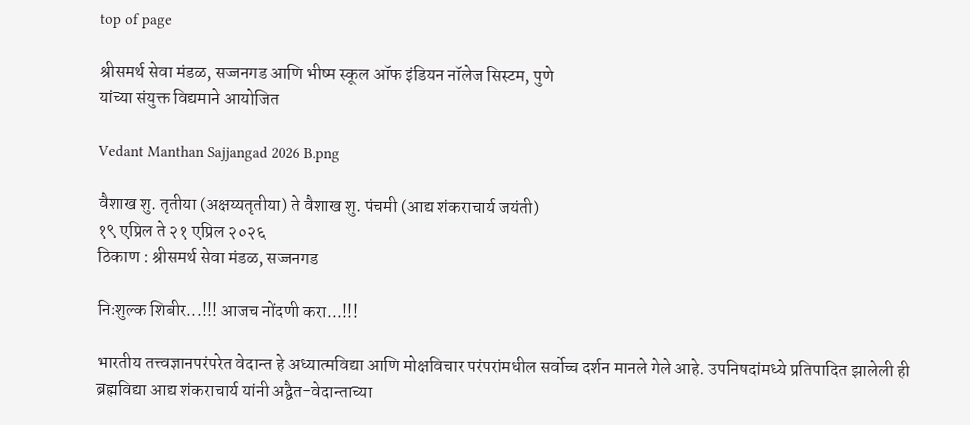top of page

श्रीसमर्थ सेवा मंडळ, सज्जनगड आणि भीष्म स्कूल ऑफ इंडियन नॉलेज सिस्टम, पुणे
यांच्या संयुक्त विद्यमाने आयोजित

Vedant Manthan Sajjangad 2026 B.png

वैशाख शु. तृतीया (अक्षय्यतृतीया) ते वैशाख शु. पंचमी (आद्य शंकराचार्य जयंती)
१९ एप्रिल ते २१ एप्रिल २०२६
ठिकाण : श्रीसमर्थ सेवा मंडळ, सज्जनगड

निःशुल्क शिबीर...!!! आजच नोंदणी करा...!!!

भारतीय तत्त्वज्ञानपरंपरेत वेदान्त हे अध्यात्मविद्या आणि मोक्षविचार परंपरांमधील सर्वोच्च दर्शन मानले गेले आहे. उपनिषदांमध्ये प्रतिपादित झालेली ही ब्रह्मविद्या आद्य शंकराचार्य यांनी अद्वैत-वेदान्ताच्या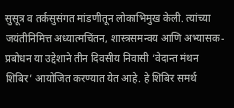सुसूत्र व तर्कसुसंगत मांडणीतून लोकाभिमुख केली. त्यांच्या जयंतीनिमित्त अध्यात्मचिंतन, शास्त्रसमन्वय आणि अभ्यासक-प्रबोधन या उद्देशाने तीन दिवसीय निवासी ‘वेदान्त मंथन शिबिर’ आयोजित करण्यात येत आहे. हे शिबिर समर्थ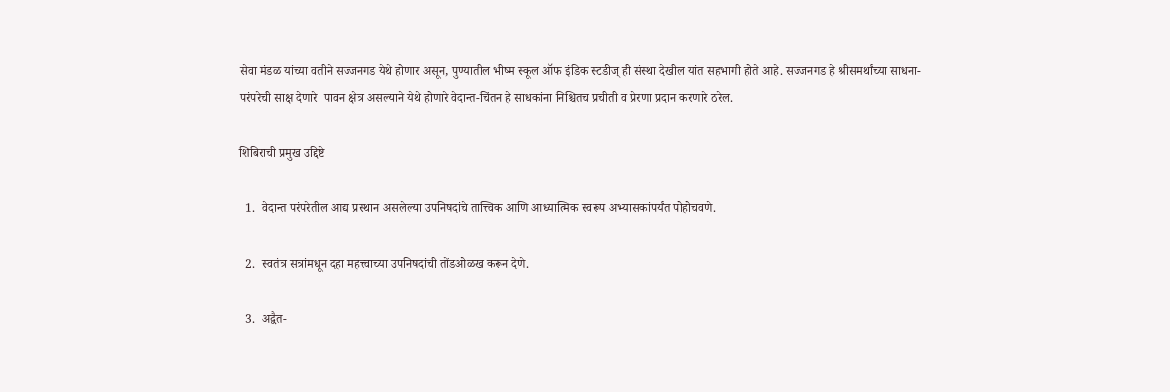सेवा मंडळ यांच्या वतीने सज्जनगड येथे होणार असून, पुण्यातील भीष्म स्कूल ऑफ इंडिक स्टडीज् ही संस्था देखील यांत सहभागी होते आहे. सज्जनगड हे श्रीसमर्थांच्या साधना-परंपरेची साक्ष देणारे  पावन क्षेत्र असल्याने येथे होणारे वेदान्त-चिंतन हे साधकांना निश्चितच प्रचीती व प्रेरणा प्रदान करणारे ठरेल.

शिबिराची प्रमुख उद्दिष्टे

  1.  वेदान्त परंपरेतील आद्य प्रस्थान असलेल्या उपनिषदांचे तात्त्विक आणि आध्यात्मिक स्वरूप अभ्यासकांपर्यंत पोहोचवणे.

  2.  स्वतंत्र सत्रांमधून दहा महत्त्वाच्या उपनिषदांची तोंडओळख करून देणे.

  3.  अद्वैत-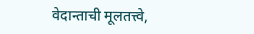वेदान्ताची मूलतत्त्वे,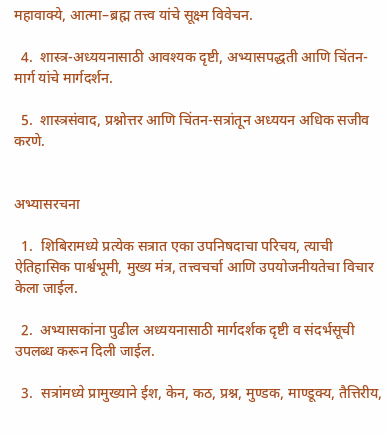महावाक्ये, आत्मा–ब्रह्म तत्त्व यांचे सूक्ष्म विवेचन.

  4.  शास्त्र-अध्ययनासाठी आवश्यक दृष्टी, अभ्यासपद्धती आणि चिंतन-मार्ग यांचे मार्गदर्शन.

  5.  शास्त्रसंवाद, प्रश्नोत्तर आणि चिंतन-सत्रांतून अध्ययन अधिक सजीव करणे.


अभ्यासरचना

  1.  शिबिरामध्ये प्रत्येक सत्रात एका उपनिषदाचा परिचय, त्याची ऐतिहासिक पार्श्वभूमी, मुख्य मंत्र, तत्त्वचर्चा आणि उपयोजनीयतेचा विचार केला जाईल.

  2.  अभ्यासकांना पुढील अध्ययनासाठी मार्गदर्शक दृष्टी व संदर्भसूची उपलब्ध करून दिली जाईल.

  3.  सत्रांमध्ये प्रामुख्याने ईश, केन, कठ, प्रश्न, मुण्डक, माण्डूक्य, तैत्तिरीय,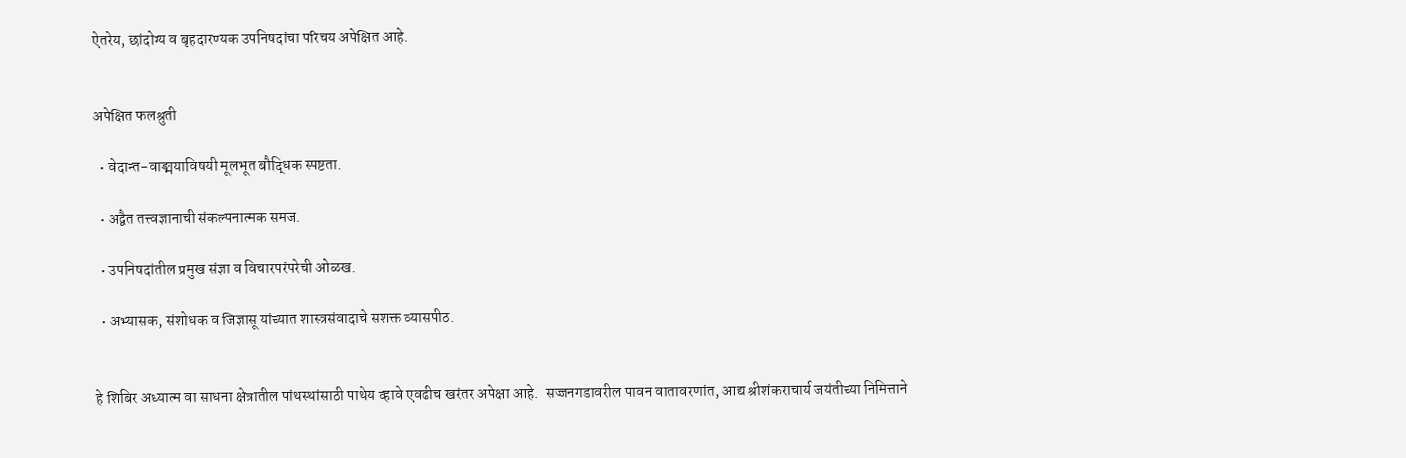ऐतरेय, छांदोग्य व बृहदारण्यक उपनिषदांचा परिचय अपेक्षित आहे.


अपेक्षित फलश्रुती

  • वेदान्त-वाङ्मयाविषयी मूलभूत बौद्धिक स्पष्टता.

  • अद्वैत तत्त्वज्ञानाची संकल्पनात्मक समज.

  • उपनिषदांतील प्रमुख संज्ञा व विचारपरंपरेची ओळख.

  • अभ्यासक, संशोधक व जिज्ञासू यांच्यात शास्त्रसंवादाचे सशक्त व्यासपीठ.


हे शिबिर अध्यात्म वा साधना क्षेत्रातील पांथस्थांसाठी पाथेय व्हावे एवढीच खरंतर अपेक्षा आहे.  सज्जनगडावरील पावन वातावरणांत, आद्य श्रीशंकराचार्य जयंतीच्या निमित्ताने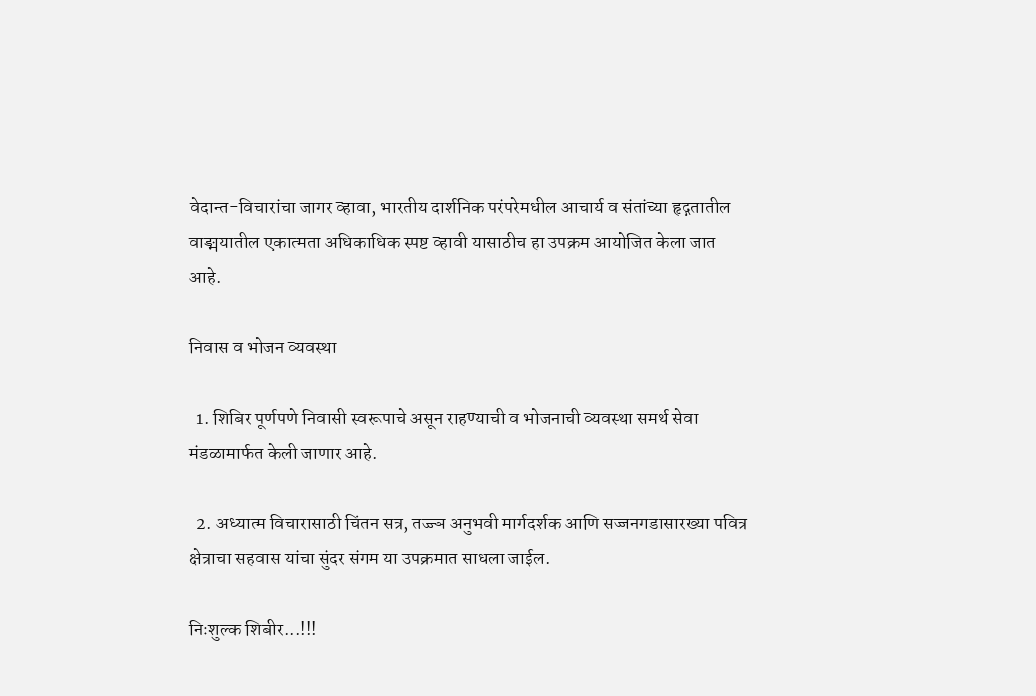वेदान्त-विचारांचा जागर व्हावा, भारतीय दार्शनिक परंपरेमधील आचार्य व संतांच्या हृद्गतातील वाङ्मयातील एकात्मता अधिकाधिक स्पष्ट व्हावी यासाठीच हा उपक्रम आयोजित केला जात आहे.

निवास व भोजन व्यवस्था

  1. शिबिर पूर्णपणे निवासी स्वरूपाचे असून राहण्याची व भोजनाची व्यवस्था समर्थ सेवा मंडळामार्फत केली जाणार आहे.

  2. अध्यात्म विचारासाठी चिंतन सत्र, तज्ज्ञ अनुभवी मार्गदर्शक आणि सज्जनगडासारख्या पवित्र क्षेत्राचा सहवास यांचा सुंदर संगम या उपक्रमात साधला जाईल.

निःशुल्क शिबीर...!!!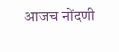आजच नोंदणी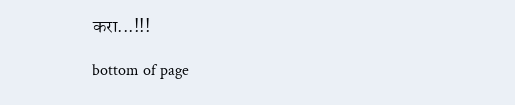करा...!!!

bottom of page